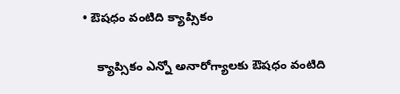• ఔషధం వంటిది క్యాప్సికం

    క్యాప్సికం ఎన్నో అనారోగ్యాలకు ఔషధం వంటిది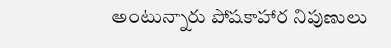అంటున్నారు పోషకాహార నిపుణులు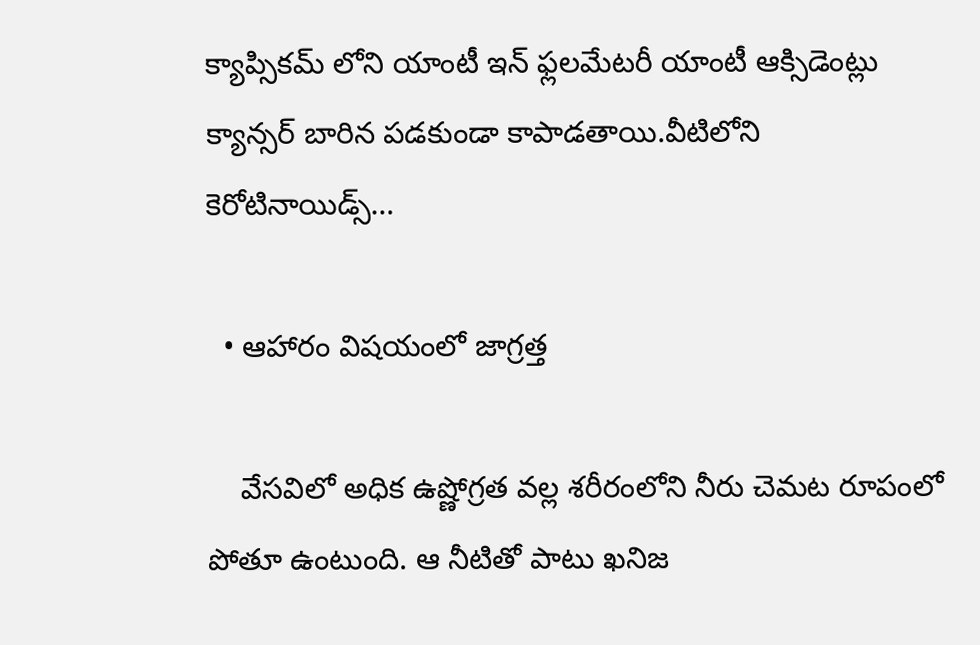క్యాప్సికమ్ లోని యాంటీ ఇన్ ఫ్లలమేటరీ యాంటీ ఆక్సిడెంట్లు క్యాన్సర్ బారిన పడకుండా కాపాడతాయి.వీటిలోని కెరోటినాయిడ్స్…

  • ఆహారం విషయంలో జాగ్రత్త

    వేసవిలో అధిక ఉష్ణోగ్రత వల్ల శరీరంలోని నీరు చెమట రూపంలో పోతూ ఉంటుంది. ఆ నీటితో పాటు ఖనిజ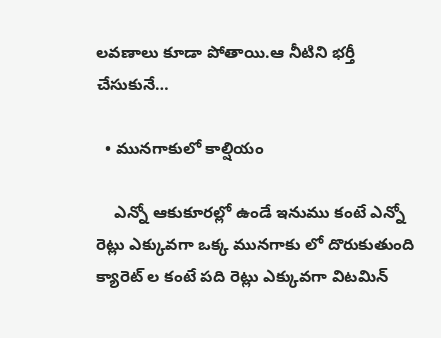లవణాలు కూడా పోతాయి.ఆ నీటిని భర్తీ చేసుకునే…

  • మునగాకులో కాల్షియం

    ఎన్నో ఆకుకూరల్లో ఉండే ఇనుము కంటే ఎన్నో రెట్లు ఎక్కువగా ఒక్క మునగాకు లో దొరుకుతుంది క్యారెట్ ల కంటే పది రెట్లు ఎక్కువగా విటమిన్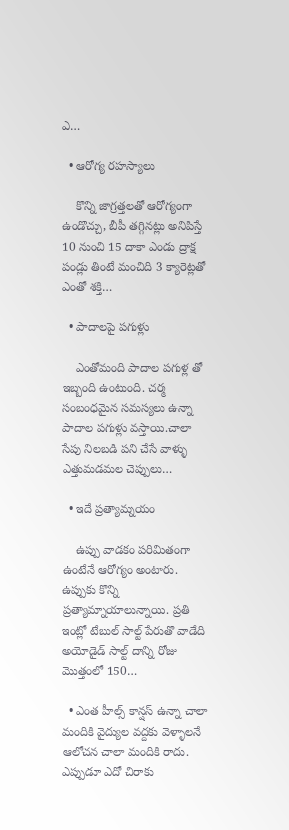ఎ…

  • ఆరోగ్య రహస్యాలు

    కొన్ని జాగ్రత్తలతో ఆరోగ్యంగా ఉండొచ్చు, బీపీ తగ్గినట్లు అనిపిస్తే 10 నుంచి 15 దాకా ఎండు ద్రాక్ష పండ్లు తింటే మంచిది 3 క్యారెట్లతో ఎంతో శక్తి…

  • పాదాలపై పగుళ్లు

    ఎంతోమంది పాదాల పగుళ్ల తో ఇబ్బంది ఉంటుంది. చర్మ సంబంధమైన సమస్యలు ఉన్నా పాదాల పగుళ్లు వస్తాయి.చాలా సేపు నిలబడి పని చేసే వాళ్ళు ఎత్తుమడమల చెప్పులు…

  • ఇదే ప్రత్యామ్నయం

    ఉప్పు వాడకం పరిమితంగా ఉంటేనే ఆరోగ్యం అంటారు. ఉప్పుకు కొన్ని ప్రత్యామ్నాయాలున్నాయి. ప్రతి ఇంట్లో టేబుల్ సాల్ట్ పేరుతొ వాడేది అయోడైడ్ సాల్ట్ దాన్ని రోజు మొత్తంలో 150…

  • ఎంత హీల్స్ కాన్షస్ ఉన్నా చాలా మందికి వైద్యుల వద్దకు వెళ్ళాలనే ఆలోచన చాలా మందికి రాదు. ఎప్పుడూ ఎదో చిరాకు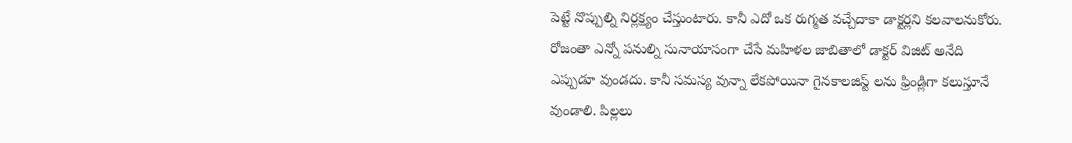పెట్టే నొప్పుల్ని నిర్లక్ష్యం చేస్తుంటారు. కానీ ఎదో ఒక రుగ్మత వచ్చేదాకా డాక్టర్లని కలవాలనుకోరు. రోజంతా ఎన్నో పనుల్ని సునాయాసంగా చేసే మహిళల జాబితాలో డాక్టర్ విజిట్ అనేది ఎప్పుడూ వుండదు. కానీ సమస్య వున్నా లేకపోయినా గైనకాలజిస్ట్ లను ఫ్రిండ్లిగా కలుస్తూనే వుండాలి. పిల్లలు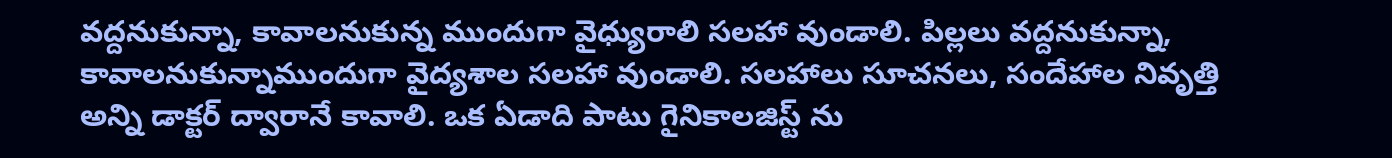వద్దనుకున్నా, కావాలనుకున్న ముందుగా వైధ్యురాలి సలహా వుండాలి. పిల్లలు వద్దనుకున్నా, కావాలనుకున్నాముందుగా వైద్యశాల సలహా వుండాలి. సలహాలు సూచనలు, సందేహాల నివృత్తి అన్ని డాక్టర్ ద్వారానే కావాలి. ఒక ఏడాది పాటు గైనికాలజిస్ట్ ను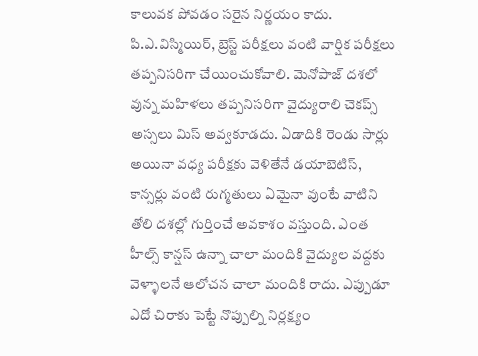కాలువక పోవడం సరైన నిర్ణయం కాదు. పి.ఎ.విస్మియిర్, బ్రెస్ట్ పరీక్షలు వంటి వార్షిక పరీక్షలు తప్పనిసరిగా చేయించుకోవాలి. మెనోపాజ్ దశలో వున్న మహిళలు తప్పనిసరిగా వైద్యురాలి చెకప్స్ అస్సలు మిస్ అవ్వకూడదు. ఏడాదికి రెండు సార్లు అయినా వధ్య పరీక్షకు వెళితేనే డయాబెటిస్, కాన్సర్లు వంటి రుగ్మతులు ఏమైనా వుంటే వాటిని తోలి దశల్లో గుర్తించే అవకాశం వస్తుంది. ఎంత హీల్స్ కాన్షస్ ఉన్నా చాలా మందికి వైద్యుల వద్దకు వెళ్ళాలనే ఆలోచన చాలా మందికి రాదు. ఎప్పుడూ ఎదో చిరాకు పెట్టే నొప్పుల్ని నిర్లక్ష్యం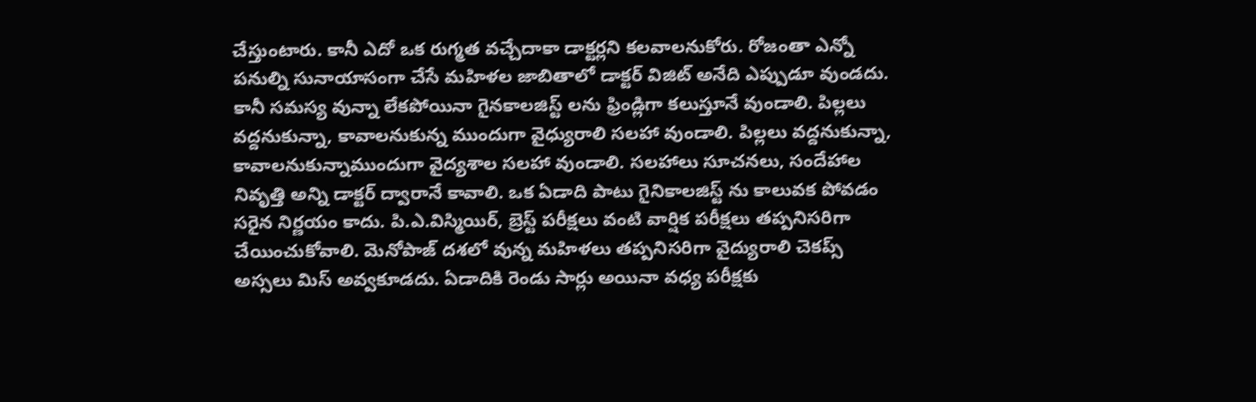చేస్తుంటారు. కానీ ఎదో ఒక రుగ్మత వచ్చేదాకా డాక్టర్లని కలవాలనుకోరు. రోజంతా ఎన్నో పనుల్ని సునాయాసంగా చేసే మహిళల జాబితాలో డాక్టర్ విజిట్ అనేది ఎప్పుడూ వుండదు. కానీ సమస్య వున్నా లేకపోయినా గైనకాలజిస్ట్ లను ఫ్రిండ్లిగా కలుస్తూనే వుండాలి. పిల్లలు వద్దనుకున్నా, కావాలనుకున్న ముందుగా వైధ్యురాలి సలహా వుండాలి. పిల్లలు వద్దనుకున్నా, కావాలనుకున్నాముందుగా వైద్యశాల సలహా వుండాలి. సలహాలు సూచనలు, సందేహాల నివృత్తి అన్ని డాక్టర్ ద్వారానే కావాలి. ఒక ఏడాది పాటు గైనికాలజిస్ట్ ను కాలువక పోవడం సరైన నిర్ణయం కాదు. పి.ఎ.విస్మియిర్, బ్రెస్ట్ పరీక్షలు వంటి వార్షిక పరీక్షలు తప్పనిసరిగా చేయించుకోవాలి. మెనోపాజ్ దశలో వున్న మహిళలు తప్పనిసరిగా వైద్యురాలి చెకప్స్ అస్సలు మిస్ అవ్వకూడదు. ఏడాదికి రెండు సార్లు అయినా వధ్య పరీక్షకు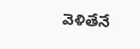వెళితేనే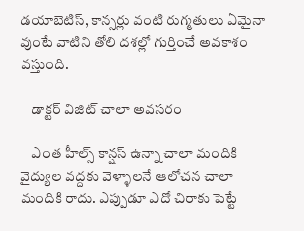డయాబెటిస్, కాన్సర్లు వంటి రుగ్మతులు ఏమైనా వుంటే వాటిని తోలి దశల్లో గుర్తించే అవకాశం వస్తుంది.

    డాక్టర్ విజిట్ చాలా అవసరం

    ఎంత హీల్స్ కాన్షస్ ఉన్నా చాలా మందికి వైద్యుల వద్దకు వెళ్ళాలనే ఆలోచన చాలా మందికి రాదు. ఎప్పుడూ ఎదో చిరాకు పెట్టే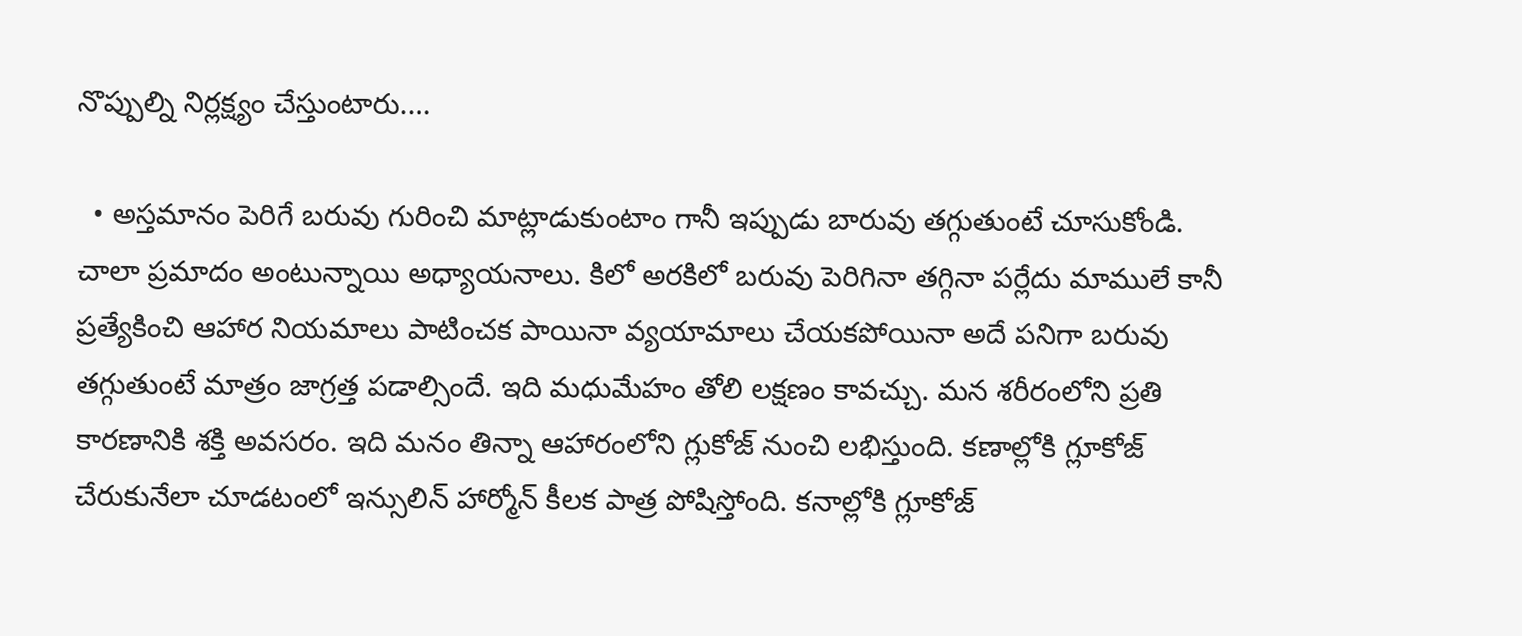నొప్పుల్ని నిర్లక్ష్యం చేస్తుంటారు.…

  • అస్తమానం పెరిగే బరువు గురించి మాట్లాడుకుంటాం గానీ ఇప్పుడు బారువు తగ్గుతుంటే చూసుకోండి. చాలా ప్రమాదం అంటున్నాయి అధ్యాయనాలు. కిలో అరకిలో బరువు పెరిగినా తగ్గినా పర్లేదు మాములే కానీ ప్రత్యేకించి ఆహార నియమాలు పాటించక పాయినా వ్యయామాలు చేయకపోయినా అదే పనిగా బరువు తగ్గుతుంటే మాత్రం జాగ్రత్త పడాల్సిందే. ఇది మధుమేహం తోలి లక్షణం కావచ్చు. మన శరీరంలోని ప్రతి కారణానికి శక్తి అవసరం. ఇది మనం తిన్నా ఆహారంలోని గ్లుకోజ్ నుంచి లభిస్తుంది. కణాల్లోకి గ్లూకోజ్ చేరుకునేలా చూడటంలో ఇన్సులిన్ హార్మోన్ కీలక పాత్ర పోషిస్తోంది. కనాల్లోకి గ్లూకోజ్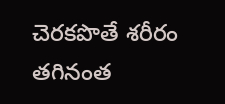చెరకపొతే శరీరం తగినంత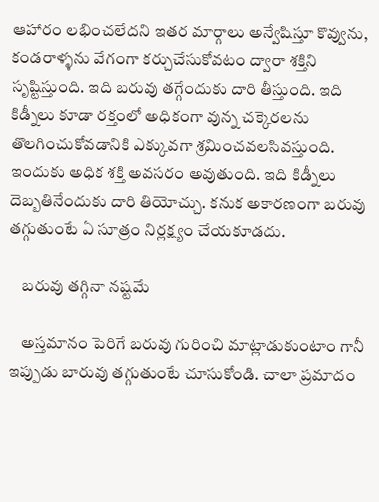ఆహారం లభించలేదని ఇతర మార్గాలు అన్వేషిస్తూ కొవ్వును, కండరాళ్ళను వేగంగా కర్చుచేసుకోవటం ద్వారా శక్తిని సృష్టిస్తుంది. ఇది బరువు తగ్గేందుకు దారి తీస్తుంది. ఇది కిడ్నీలు కూడా రక్తంలో అధికంగా వున్న చక్కెరలను తొలగించుకోవడానికి ఎక్కువగా శ్రమించవలసివస్తుంది. ఇందుకు అధిక శక్తి అవసరం అవుతుంది. ఇది కిడ్నీలు దెబ్బతినేందుకు దారి తియోచ్చు. కనుక అకారణంగా బరువు తగ్గుతుంటే ఏ సూత్రం నిర్లక్ష్యం చేయకూడదు.

    బరువు తగ్గినా నష్టమే

    అస్తమానం పెరిగే బరువు గురించి మాట్లాడుకుంటాం గానీ ఇప్పుడు బారువు తగ్గుతుంటే చూసుకోండి. చాలా ప్రమాదం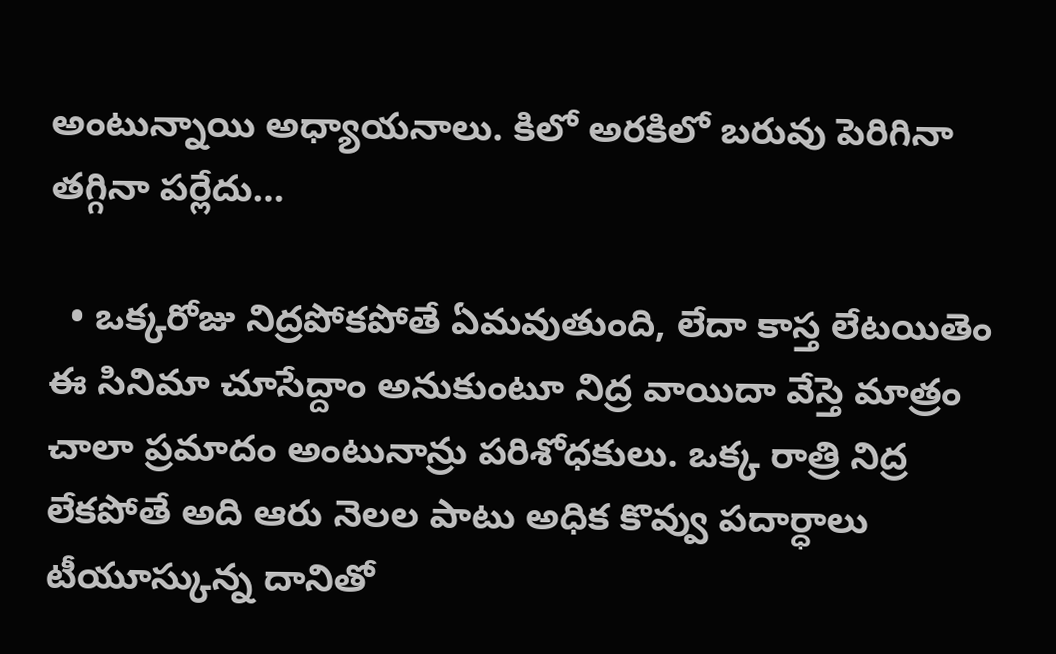అంటున్నాయి అధ్యాయనాలు. కిలో అరకిలో బరువు పెరిగినా తగ్గినా పర్లేదు…

  • ఒక్కరోజు నిద్రపోకపోతే ఏమవుతుంది, లేదా కాస్త లేటయితెం ఈ సినిమా చూసేద్దాం అనుకుంటూ నిద్ర వాయిదా వేస్తె మాత్రం చాలా ప్రమాదం అంటునాన్రు పరిశోధకులు. ఒక్క రాత్రి నిద్ర లేకపోతే అది ఆరు నెలల పాటు అధిక కొవ్వు పదార్ధాలు టీయూస్కున్న దానితో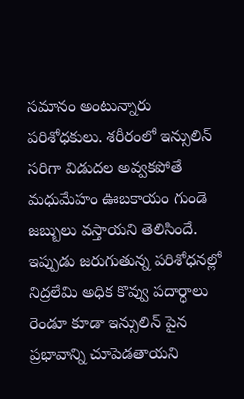సమానం అంటున్నారు పరిశోధకులు. శరీరంలో ఇన్సులిన్ సరిగా విడుదల అవ్వకపోతే మధుమేహం ఊబకాయం గుండె జబ్బులు వస్తాయని తెలిసిందే. ఇప్పుడు జరుగుతున్న పరిశోధనల్లో నిద్రలేమి అధిక కొవ్వు పదార్ధాలు రెండూ కూడా ఇన్సులిన్ పైన ప్రభావాన్ని చూపెడతాయని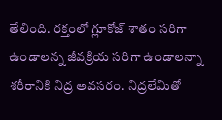తేలింది. రక్తంలో గ్లూకోజ్ శాతం సరిగా ఉండాలన్న జీవక్రియ సరిగా ఉండాలన్నా శరీరానికి నిద్ర అవసరం. నిద్రలేమితో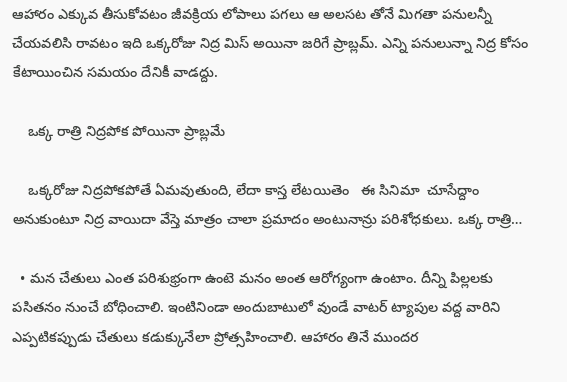ఆహారం ఎక్కువ తీసుకోవటం జీవక్రియ లోపాలు పగలు ఆ అలసట తోనే మిగతా పనులన్నీ చేయవలిసి రావటం ఇది ఒక్కరోజు నిద్ర మిస్ అయినా జరిగే ప్రాబ్లమ్. ఎన్ని పనులున్నా నిద్ర కోసం కేటాయించిన సమయం దేనికీ వాడద్దు.

    ఒక్క రాత్రి నిద్రపోక పోయినా ప్రాబ్లమే

    ఒక్కరోజు నిద్రపోకపోతే ఏమవుతుంది, లేదా కాస్త లేటయితెం   ఈ సినిమా  చూసేద్దాం అనుకుంటూ నిద్ర వాయిదా వేస్తె మాత్రం చాలా ప్రమాదం అంటునాన్రు పరిశోధకులు. ఒక్క రాత్రి…

  • మన చేతులు ఎంత పరిశుభ్రంగా ఉంటె మనం అంత ఆరోగ్యంగా ఉంటాం. దీన్ని పిల్లలకు పసితనం నుంచే బోధించాలి. ఇంటినిండా అందుబాటులో వుండే వాటర్ ట్యాపుల వద్ద వారిని ఎప్పటికప్పుడు చేతులు కడుక్కునేలా ప్రోత్సహించాలి. ఆహారం తినే ముందర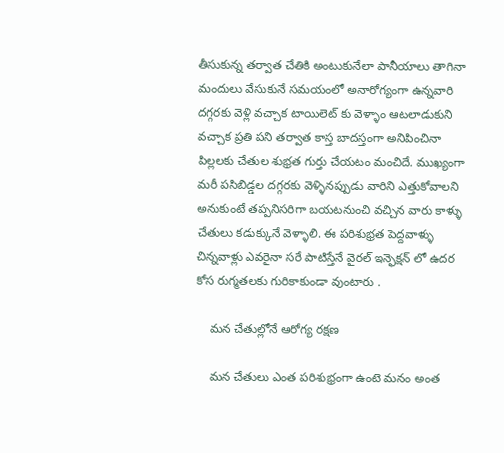తీసుకున్న తర్వాత చేతికి అంటుకునేలా పానీయాలు తాగినా మందులు వేసుకునే సమయంలో అనారోగ్యంగా ఉన్నవారి దగ్గరకు వెళ్లి వచ్చాక టాయిలెట్ కు వెళ్ళాం ఆటలాడుకుని వచ్చాక ప్రతి పని తర్వాత కాస్త బాదస్తంగా అనిపించినా పిల్లలకు చేతుల శుభ్రత గుర్తు చేయటం మంచిదే. ముఖ్యంగా మరీ పసిబిడ్డల దగ్గరకు వెళ్ళినప్పుడు వారిని ఎత్తుకోవాలని అనుకుంటే తప్పనిసరిగా బయటనుంచి వచ్చిన వారు కాళ్ళు చేతులు కడుక్కునే వెళ్ళాలి. ఈ పరిశుభ్రత పెద్దవాళ్ళు చిన్నవాళ్లు ఎవరైనా సరే పాటిస్తేనే వైరల్ ఇన్ఫెక్షన్ లో ఉదర కోస రుగ్మతలకు గురికాకుండా వుంటారు .

    మన చేతుల్లోనే ఆరోగ్య రక్షణ

    మన చేతులు ఎంత పరిశుభ్రంగా ఉంటె మనం అంత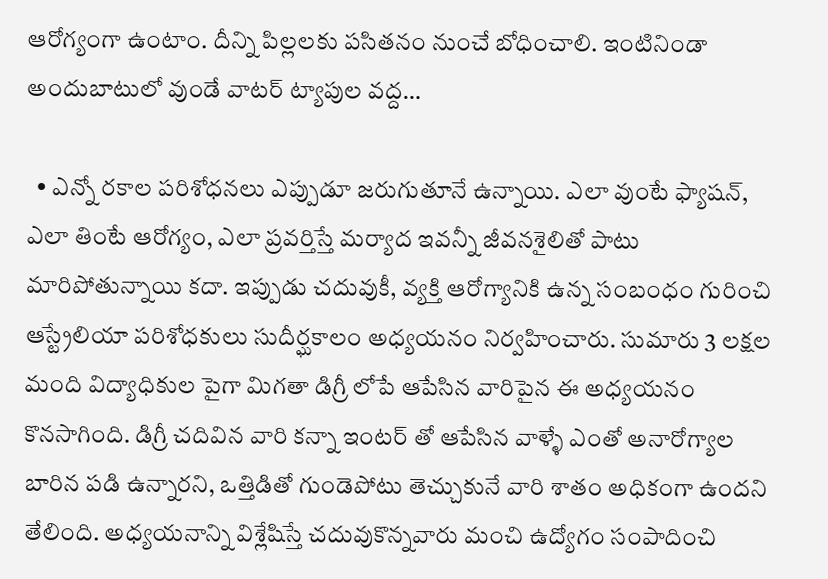ఆరోగ్యంగా ఉంటాం. దీన్ని పిల్లలకు పసితనం నుంచే బోధించాలి. ఇంటినిండా అందుబాటులో వుండే వాటర్ ట్యాపుల వద్ద…

  • ఎన్నో రకాల పరిశోధనలు ఎప్పుడూ జరుగుతూనే ఉన్నాయి. ఎలా వుంటే ఫ్యాషన్, ఎలా తింటే ఆరోగ్యం, ఎలా ప్రవర్తిస్తే మర్యాద ఇవన్నీ జీవనశైలితో పాటు మారిపోతున్నాయి కదా. ఇప్పుడు చదువుకీ, వ్యక్తి ఆరోగ్యానికి ఉన్న సంబంధం గురించి ఆస్ట్రేలియా పరిశోధకులు సుదీర్ఘకాలం అధ్యయనం నిర్వహించారు. సుమారు 3 లక్షల మంది విద్యాధికుల పైగా మిగతా డిగ్రీ లోపే ఆపేసిన వారిపైన ఈ అధ్యయనం కొనసాగింది. డిగ్రీ చదివిన వారి కన్నా ఇంటర్ తో ఆపేసిన వాళ్ళే ఎంతో అనారోగ్యాల బారిన పడి ఉన్నారని, ఒత్తిడితో గుండెపోటు తెచ్చుకునే వారి శాతం అధికంగా ఉందని తేలింది. అధ్యయనాన్ని విశ్లేషిస్తే చదువుకొన్నవారు మంచి ఉద్యోగం సంపాదించి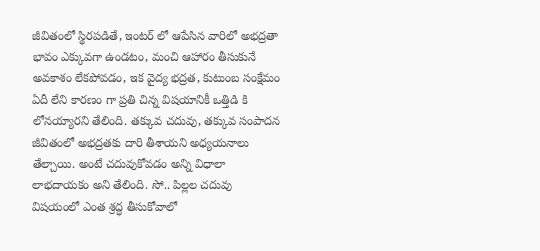జీవితంలో స్థిరపడితే, ఇంటర్ లో ఆపేసిన వారిలో అభద్రతా భావం ఎక్కువగా ఉండటం, మంచి ఆహారం తీసుకునే అవకాశం లేకపోవడం, ఇక వైద్య భద్రత, కుటుంబ సంక్షేమం ఏదీ లేని కారణం గా ప్రతి చిన్న విషయానికీ ఒత్తిడి కి లోనయ్యారని తేలింది. తక్కువ చదువు, తక్కువ సంపాదన జీవితంలో అభద్రతకు దారి తీశాయని అధ్యయనాలు తేల్చాయి. అంటే చదువుకోవడం అన్ని విధాలా లాభదాయకం అని తేలింది. సో.. పిల్లల చదువు విషయంలో ఎంత శ్రద్ధ తీసుకోవాలో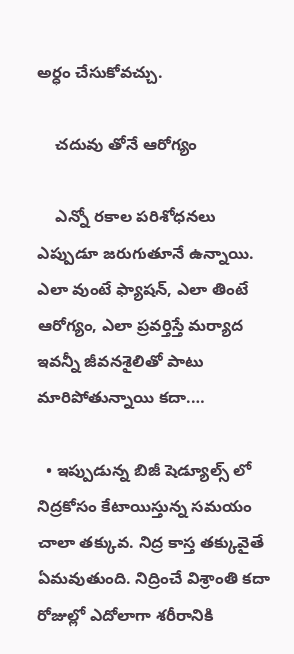అర్ధం చేసుకోవచ్చు.

    చదువు తోనే ఆరోగ్యం

    ఎన్నో రకాల పరిశోధనలు ఎప్పుడూ జరుగుతూనే ఉన్నాయి. ఎలా వుంటే ఫ్యాషన్, ఎలా తింటే ఆరోగ్యం, ఎలా ప్రవర్తిస్తే మర్యాద ఇవన్నీ జీవనశైలితో పాటు మారిపోతున్నాయి కదా.…

  • ఇప్పుడున్న బిజీ షెడ్యూల్స్ లో నిద్రకోసం కేటాయిస్తున్న సమయం చాలా తక్కువ. నిద్ర కాస్త తక్కువైతే ఏమవుతుంది. నిద్రించే విశ్రాంతి కదా రోజుల్లో ఎదోలాగా శరీరానికి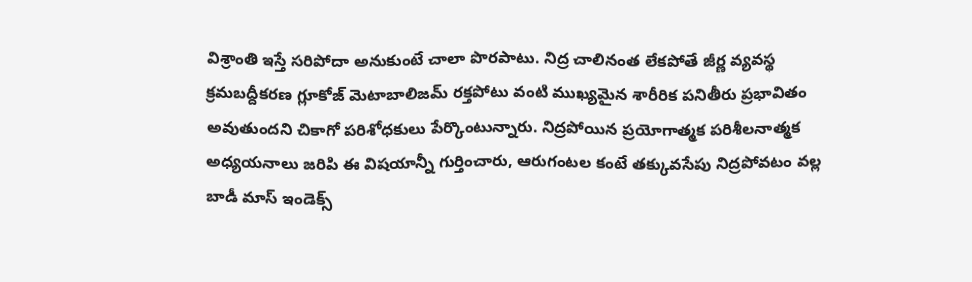విశ్రాంతి ఇస్తే సరిపోదా అనుకుంటే చాలా పొరపాటు. నిద్ర చాలినంత లేకపోతే జీర్ణ వ్యవస్థ క్రమబద్దీకరణ గ్లూకోజ్ మెటాబాలిజమ్ రక్తపోటు వంటి ముఖ్యమైన శారీరిక పనితీరు ప్రభావితం అవుతుందని చికాగో పరిశోధకులు పేర్కొంటున్నారు. నిద్రపోయిన ప్రయోగాత్మక పరిశీలనాత్మక అధ్యయనాలు జరిపి ఈ విషయాన్నీ గుర్తించారు, ఆరుగంటల కంటే తక్కువసేపు నిద్రపోవటం వల్ల బాడీ మాస్ ఇండెక్స్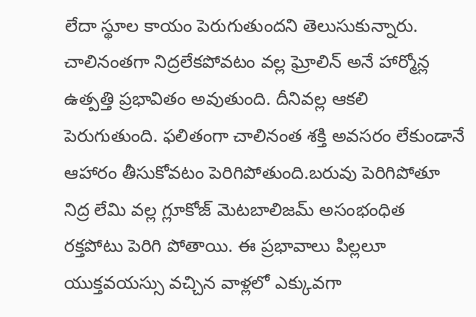లేదా స్థూల కాయం పెరుగుతుందని తెలుసుకున్నారు. చాలినంతగా నిద్రలేకపోవటం వల్ల ఘ్రోలిన్ అనే హార్మోన్ల ఉత్పత్తి ప్రభావితం అవుతుంది. దీనివల్ల ఆకలి పెరుగుతుంది. ఫలితంగా చాలినంత శక్తి అవసరం లేకుండానే ఆహారం తీసుకోవటం పెరిగిపోతుంది.బరువు పెరిగిపోతూ నిద్ర లేమి వల్ల గ్లూకోజ్ మెటబాలిజమ్ అసంభంధిత రక్తపోటు పెరిగి పోతాయి. ఈ ప్రభావాలు పిల్లలూ యుక్తవయస్సు వచ్చిన వాళ్లలో ఎక్కువగా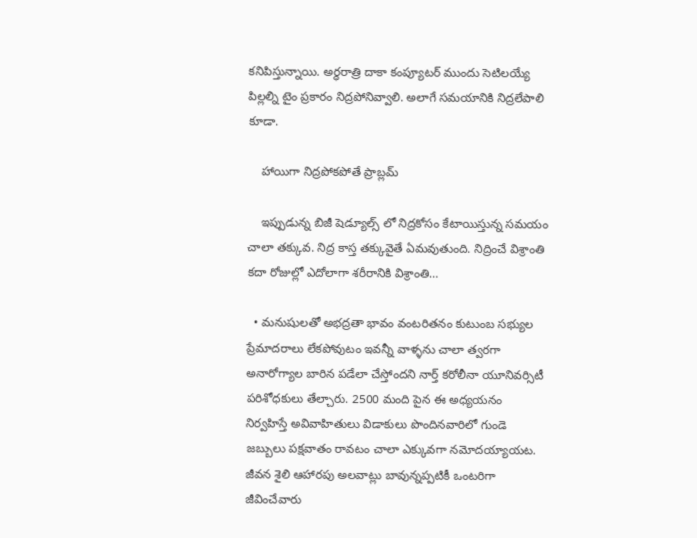కనిపిస్తున్నాయి. అర్ధరాత్రి దాకా కంప్యూటర్ ముందు సెటిలయ్యే పిల్లల్ని టైం ప్రకారం నిద్రపోనివ్వాలి. అలాగే సమయానికి నిద్రలేపాలి కూడా.

    హాయిగా నిద్రపోకపోతే ప్రాబ్లమ్

    ఇప్పుడున్న బిజీ షెడ్యూల్స్ లో నిద్రకోసం కేటాయిస్తున్న సమయం చాలా తక్కువ. నిద్ర కాస్త తక్కువైతే ఏమవుతుంది. నిద్రించే విశ్రాంతి కదా రోజుల్లో ఎదోలాగా శరీరానికి విశ్రాంతి…

  • మనుషులతో అభద్రతా భావం వంటరితనం కుటుంబ సభ్యుల ప్రేమాదరాలు లేకపోవుటం ఇవన్నీ వాళ్ళను చాలా త్వరగా అనారోగ్యాల బారిన పడేలా చేస్తోందని నార్త్ కరోలీనా యూనివర్సిటీ పరిశోధకులు తేల్చారు. 2500 మంది పైన ఈ అధ్యయనం నిర్వహిస్తే అవివాహితులు విడాకులు పొందినవారిలో గుండె జబ్బులు పక్షవాతం రావటం చాలా ఎక్కువగా నమోదయ్యాయట. జీవన శైలి ఆహారపు అలవాట్లు బావున్నప్పటికీ ఒంటరిగా జీవించేవారు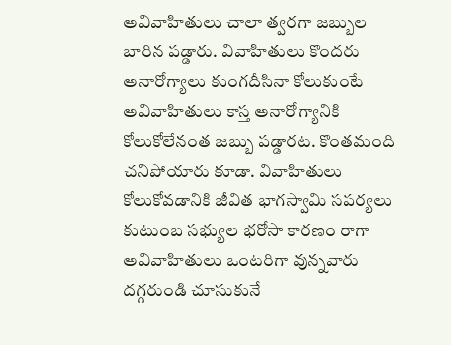అవివాహితులు చాలా త్వరగా జబ్బుల బారిన పడ్డారు. వివాహితులు కొందరు అనారోగ్యాలు కుంగదీసినా కోలుకుంటే అవివాహితులు కాస్త అనారోగ్యానికి కోలుకోలేనంత జబ్బు పడ్డారట. కొంతమంది చనిపోయారు కూడా. వివాహితులు కోలుకోవడానికి జీవిత భాగస్వామి సపర్యలు కుటుంబ సభ్యుల భరోసా కారణం రాగా అవివాహితులు ఒంటరిగా వున్నవారు దగ్గరుండి చూసుకునే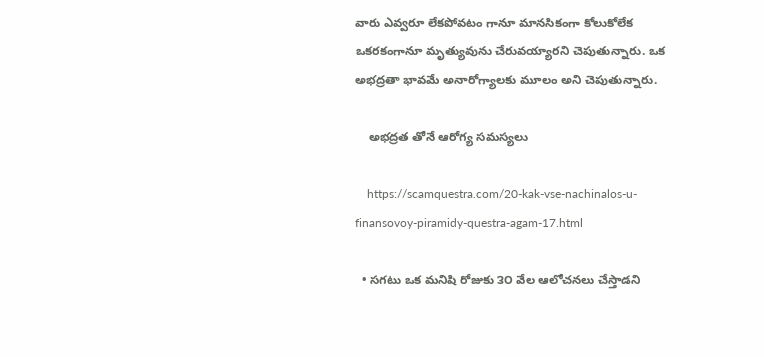వారు ఎవ్వరూ లేకపోవటం గానూ మానసికంగా కోలుకోలేక ఒకరకంగానూ మృత్యువును చేరువయ్యారని చెపుతున్నారు. ఒక అభద్రతా భావమే అనారోగ్యాలకు మూలం అని చెపుతున్నారు.

    అభద్రత తోనే ఆరోగ్య సమస్యలు

    https://scamquestra.com/20-kak-vse-nachinalos-u-finansovoy-piramidy-questra-agam-17.html

  • సగటు ఒక మనిషి రోజుకు ౩౦ వేల ఆలోచనలు చేస్తాడని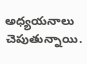అధ్యయనాలు చెపుతున్నాయి.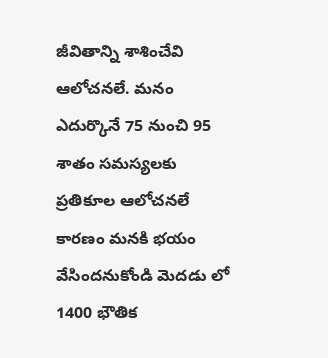జీవితాన్ని శాశించేవి ఆలోచనలే. మనం ఎదుర్కొనే 75 నుంచి 95 శాతం సమస్యలకు ప్రతికూల ఆలోచనలే కారణం మనకి భయం వేసిందనుకోండి మెదడు లో 1400 భౌతిక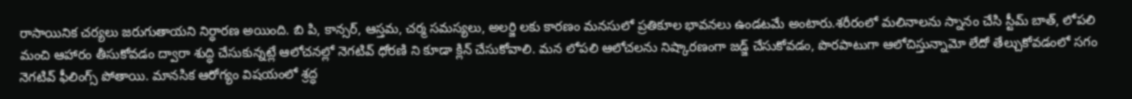రాసాయినిక చర్యలు జరుగుతాయని నిర్ధారణ అయింది. బి పి, కాన్సర్, ఆస్తమ, చర్మ సమస్యలు, అలర్జి లకు కారణం మనసులో ప్రతికూల భావనలు ఉండటమే అంటారు.శరీరంలో మలినాలను స్నానం చేసి స్టీమ్ బాత్, లోపలి మంచి ఆహారం తీసుకోవడం ద్వారా శుద్ధి చేసుకున్నట్లే ఆలోచనల్లో నెగటివ్ ధోరణి ని కూడా క్లిన్ చేసుకోవాలి. మన లోపలి ఆలోచలను నిష్కారణంగా జడ్జ్ చేసుకోవడం, పొరపాటుగా ఆలోచిస్తున్నామో లేదో తేల్చుకోవడంలో సగం నెగటివ్ ఫీలింగ్స్ పోతాయి. మానసిక ఆరోగ్యం విషయంలో శ్రద్ధ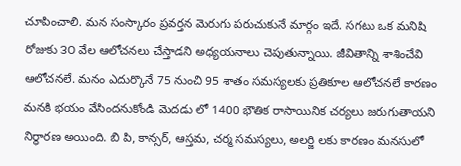చూపించాలి. మన సంస్కారం ప్రవర్తన మెరుగు పరుచుకునే మార్గం ఇదే. సగటు ఒక మనిషి రోజుకు ౩౦ వేల ఆలోచనలు చేస్తాడని అధ్యయనాలు చెపుతున్నాయి. జీవితాన్ని శాశించేవి ఆలోచనలే. మనం ఎదుర్కొనే 75 నుంచి 95 శాతం సమస్యలకు ప్రతికూల ఆలోచనలే కారణం మనకి భయం వేసిందనుకోండి మెదడు లో 1400 భౌతిక రాసాయినిక చర్యలు జరుగుతాయని నిర్ధారణ అయింది. బి పి, కాన్సర్, ఆస్తమ, చర్మ సమస్యలు, అలర్జి లకు కారణం మనసులో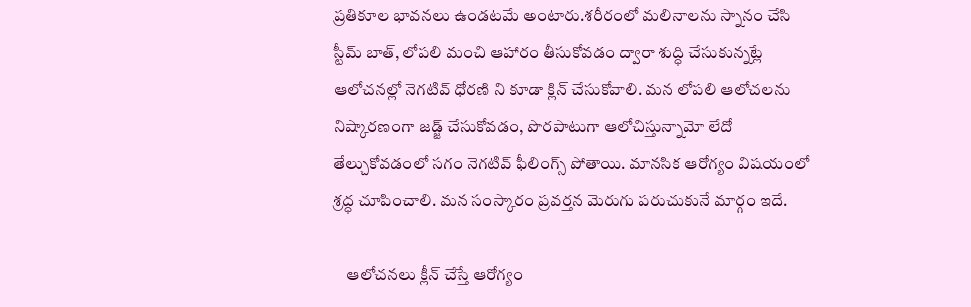ప్రతికూల భావనలు ఉండటమే అంటారు.శరీరంలో మలినాలను స్నానం చేసి స్టీమ్ బాత్, లోపలి మంచి ఆహారం తీసుకోవడం ద్వారా శుద్ధి చేసుకున్నట్లే ఆలోచనల్లో నెగటివ్ ధోరణి ని కూడా క్లిన్ చేసుకోవాలి. మన లోపలి ఆలోచలను నిష్కారణంగా జడ్జ్ చేసుకోవడం, పొరపాటుగా ఆలోచిస్తున్నామో లేదో తేల్చుకోవడంలో సగం నెగటివ్ ఫీలింగ్స్ పోతాయి. మానసిక ఆరోగ్యం విషయంలో శ్రద్ధ చూపించాలి. మన సంస్కారం ప్రవర్తన మెరుగు పరుచుకునే మార్గం ఇదే.

    ఆలోచనలు క్లీన్ చేస్తే ఆరోగ్యం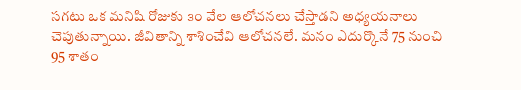సగటు ఒక మనిషి రోజుకు ౩౦ వేల ఆలోచనలు చేస్తాడని అధ్యయనాలు చెపుతున్నాయి. జీవితాన్ని శాశించేవి ఆలోచనలే. మనం ఎదుర్కొనే 75 నుంచి 95 శాతం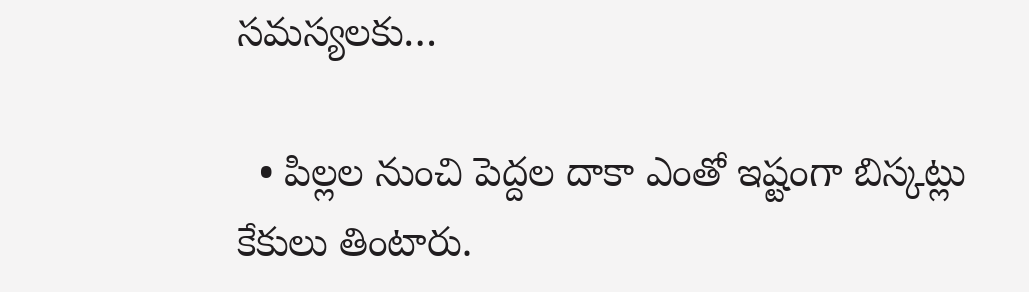సమస్యలకు…

  • పిల్లల నుంచి పెద్దల దాకా ఎంతో ఇష్టంగా బిస్కట్లు కేకులు తింటారు.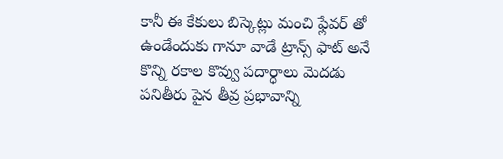కానీ ఈ కేకులు బిస్కెట్లు మంచి ఫ్లేవర్ తో ఉండేందుకు గానూ వాడే ట్రాన్స్ ఫాట్ అనే కొన్ని రకాల కొవ్వు పదార్ధాలు మెదడు పనితీరు పైన తీవ్ర ప్రభావాన్ని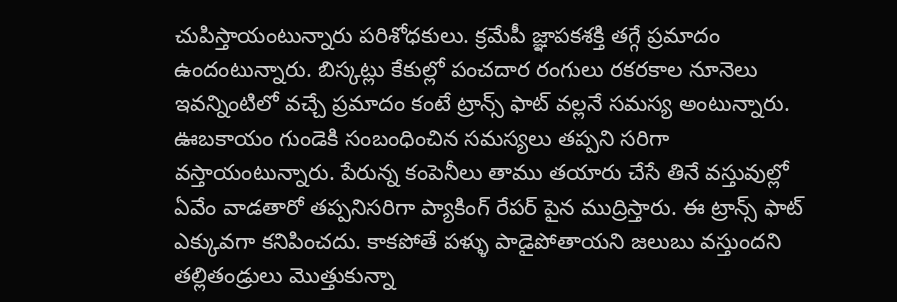చుపిస్తాయంటున్నారు పరిశోధకులు. క్రమేపీ జ్ఞాపకశక్తి తగ్గే ప్రమాదం ఉందంటున్నారు. బిస్కట్లు కేకుల్లో పంచదార రంగులు రకరకాల నూనెలు ఇవన్నింటిలో వచ్చే ప్రమాదం కంటే ట్రాన్స్ ఫాట్ వల్లనే సమస్య అంటున్నారు. ఊబకాయం గుండెకి సంబంధించిన సమస్యలు తప్పని సరిగా వస్తాయంటున్నారు. పేరున్న కంపెనీలు తాము తయారు చేసే తినే వస్తువుల్లో ఏవేం వాడతారో తప్పనిసరిగా ప్యాకింగ్ రేపర్ పైన ముద్రిస్తారు. ఈ ట్రాన్స్ ఫాట్ ఎక్కువగా కనిపించదు. కాకపోతే పళ్ళు పాడైపోతాయని జలుబు వస్తుందని తల్లితండ్రులు మొత్తుకున్నా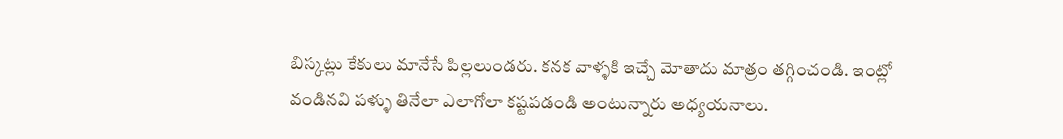బిస్కట్లు కేకులు మానేసే పిల్లలుండరు. కనక వాళ్ళకి ఇచ్చే మోతాదు మాత్రం తగ్గించండి. ఇంట్లో వండినవి పళ్ళు తినేలా ఎలాగోలా కష్టపడండి అంటున్నారు అధ్యయనాలు.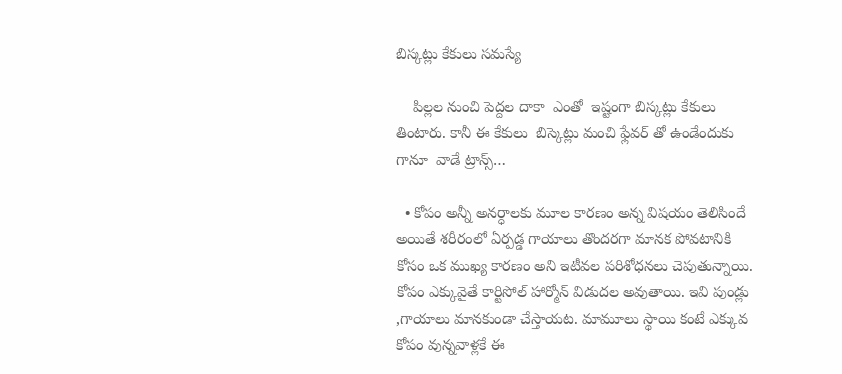బిస్కట్లు కేకులు సమస్యే

    పిల్లల నుంచి పెద్దల దాకా  ఎంతో  ఇష్టంగా బిస్కట్లు కేకులు  తింటారు. కానీ ఈ కేకులు  బిస్కెట్లు మంచి ఫ్లేవర్ తో ఉండేందుకు గానూ  వాడే ట్రాన్స్…

  • కోపం అన్నీ అనర్ధాలకు మూల కారణం అన్న విషయం తెలిసిందే అయితే శరీరంలో ఏర్పడ్డ గాయాలు తొందరగా మానక పోవటానికి కోసం ఒక ముఖ్య కారణం అని ఇటీవల పరిశోధనలు చెపుతున్నాయి. కోపం ఎక్కువైతే కార్టిసోల్ హార్మోన్ విడుదల అవుతాయి. ఇవి పుండ్లు ,గాయాలు మానకుండా చేస్తాయట. మామూలు స్థాయి కంటే ఎక్కువ కోపం వున్నవాళ్లకే ఈ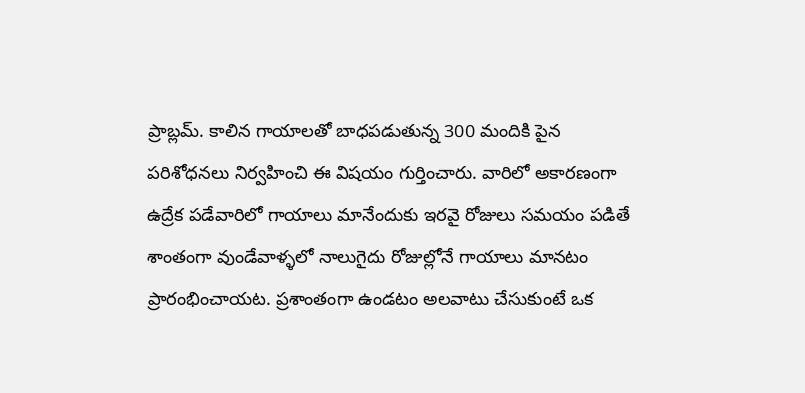ప్రాబ్లమ్. కాలిన గాయాలతో బాధపడుతున్న 300 మందికి పైన పరిశోధనలు నిర్వహించి ఈ విషయం గుర్తించారు. వారిలో అకారణంగా ఉద్రేక పడేవారిలో గాయాలు మానేందుకు ఇరవై రోజులు సమయం పడితే శాంతంగా వుండేవాళ్ళలో నాలుగైదు రోజుల్లోనే గాయాలు మానటం ప్రారంభించాయట. ప్రశాంతంగా ఉండటం అలవాటు చేసుకుంటే ఒక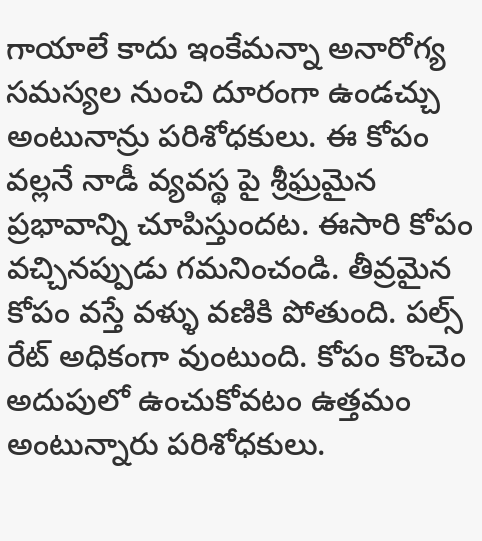గాయాలే కాదు ఇంకేమన్నా అనారోగ్య సమస్యల నుంచి దూరంగా ఉండచ్చు అంటునాన్రు పరిశోధకులు. ఈ కోపం వల్లనే నాడీ వ్యవస్థ పై శ్రీఘ్రమైన ప్రభావాన్ని చూపిస్తుందట. ఈసారి కోపం వచ్చినప్పుడు గమనించండి. తీవ్రమైన కోపం వస్తే వళ్ళు వణికి పోతుంది. పల్స్ రేట్ అధికంగా వుంటుంది. కోపం కొంచెం అదుపులో ఉంచుకోవటం ఉత్తమం అంటున్నారు పరిశోధకులు.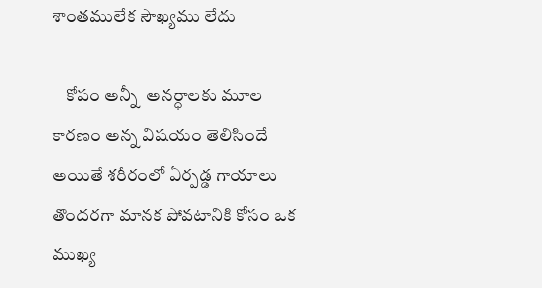శాంతములేక సౌఖ్యము లేదు

    కోపం అన్నీ  అనర్ధాలకు మూల కారణం అన్న విషయం తెలిసిందే అయితే శరీరంలో ఏర్పడ్డ గాయాలు తొందరగా మానక పోవటానికి కోసం ఒక ముఖ్య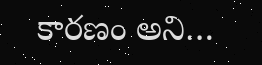కారణం అని…